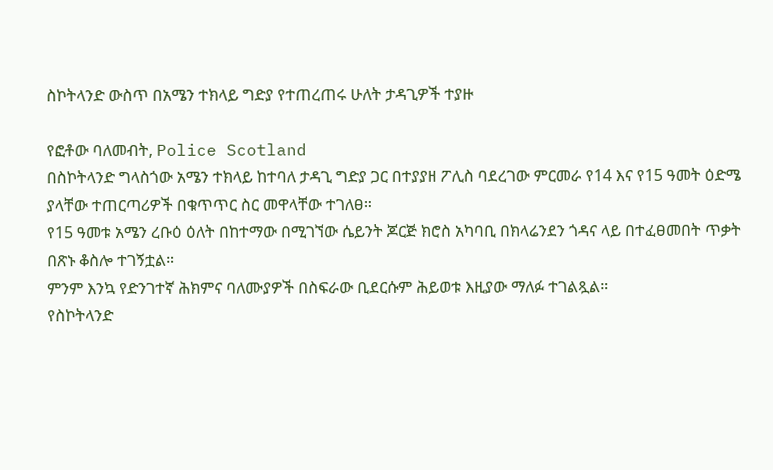ስኮትላንድ ውስጥ በአሜን ተክላይ ግድያ የተጠረጠሩ ሁለት ታዳጊዎች ተያዙ

የፎቶው ባለመብት, Police Scotland
በስኮትላንድ ግላስጎው አሜን ተክላይ ከተባለ ታዳጊ ግድያ ጋር በተያያዘ ፖሊስ ባደረገው ምርመራ የ14 እና የ15 ዓመት ዕድሜ ያላቸው ተጠርጣሪዎች በቁጥጥር ስር መዋላቸው ተገለፀ።
የ15 ዓመቱ አሜን ረቡዕ ዕለት በከተማው በሚገኘው ሴይንት ጆርጅ ክሮስ አካባቢ በክላሬንደን ጎዳና ላይ በተፈፀመበት ጥቃት በጽኑ ቆስሎ ተገኝቷል።
ምንም እንኳ የድንገተኛ ሕክምና ባለሙያዎች በስፍራው ቢደርሱም ሕይወቱ እዚያው ማለፉ ተገልጿል።
የስኮትላንድ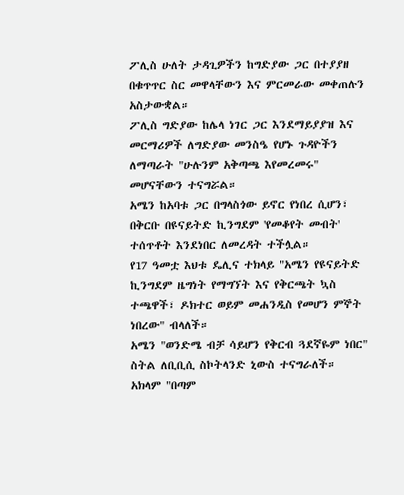ፖሊስ ሁለት ታዳጊዎችን ከግድያው ጋር በተያያዘ በቁጥጥር ስር መዋላቸውን እና ምርመራው መቀጠሉን አስታውቋል።
ፖሊስ ግድያው ከሌላ ነገር ጋር እንደማይያያዝ እና መርማሪዎች ለግድያው መንስዔ የሆኑ ጉዳዮችን ለማጣራት "ሁሉንም አቅጣጫ እየመረመሩ" መሆናቸውን ተናግሯል።
አሜን ከአባቱ ጋር በግላስጎው ይኖር የነበረ ሲሆን፣ በቅርቡ በዩናይትድ ኪንግደም 'የመቆየት መብት' ተሰጥቶት እንደነበር ለመረዳት ተችሏል።
የ17 ዓመቷ እህቱ ዴሊና ተክላይ "አሜን የዩናይትድ ኪንግደም ዜግነት የማግኘት እና የቅርጫት ኳስ ተጫዋች፣ ዶክተር ወይም መሐንዲስ የመሆን ምኞት ነበረው" ብላለች።
አሜን "ወንድሜ ብቻ ሳይሆን የቅርብ ጓደኛዬም ነበር" ስትል ለቢቢሲ ስኮትላንድ ኒውስ ተናግራለች።
አክላም "በጣም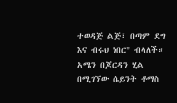ተወዳጅ ልጅ፣ በጣም ደግ እና ብሩህ ነበር" ብላለች።
አሜን በጆርዳን ሂል በሚገኘው ሴይንት ቶማስ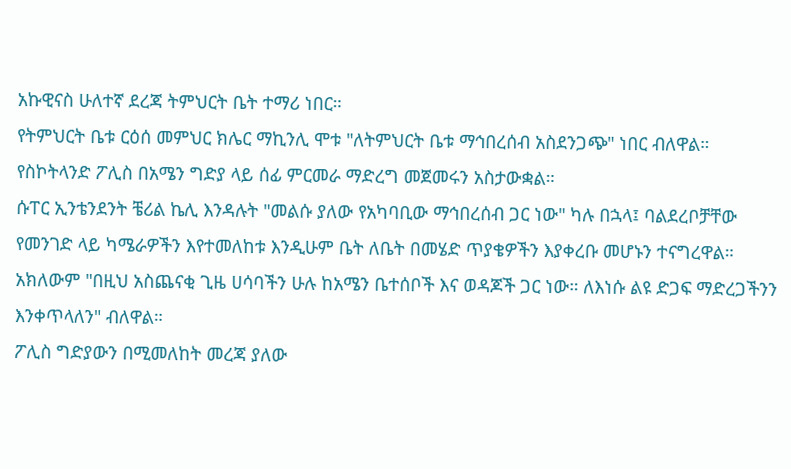አኩዊናስ ሁለተኛ ደረጃ ትምህርት ቤት ተማሪ ነበር።
የትምህርት ቤቱ ርዕሰ መምህር ክሌር ማኪንሊ ሞቱ "ለትምህርት ቤቱ ማኅበረሰብ አስደንጋጭ" ነበር ብለዋል።
የስኮትላንድ ፖሊስ በአሜን ግድያ ላይ ሰፊ ምርመራ ማድረግ መጀመሩን አስታውቋል።
ሱፐር ኢንቴንደንት ቼሪል ኬሊ እንዳሉት "መልሱ ያለው የአካባቢው ማኅበረሰብ ጋር ነው" ካሉ በኋላ፤ ባልደረቦቻቸው የመንገድ ላይ ካሜራዎችን እየተመለከቱ እንዲሁም ቤት ለቤት በመሄድ ጥያቄዎችን እያቀረቡ መሆኑን ተናግረዋል።
አክለውም "በዚህ አስጨናቂ ጊዜ ሀሳባችን ሁሉ ከአሜን ቤተሰቦች እና ወዳጆች ጋር ነው። ለእነሱ ልዩ ድጋፍ ማድረጋችንን እንቀጥላለን" ብለዋል።
ፖሊስ ግድያውን በሚመለከት መረጃ ያለው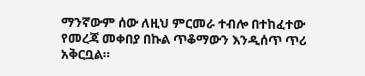ማንኛውም ሰው ለዚህ ምርመራ ተብሎ በተከፈተው የመረጃ መቀበያ በኩል ጥቆማውን እንዲሰጥ ጥሪ አቅርቧል።